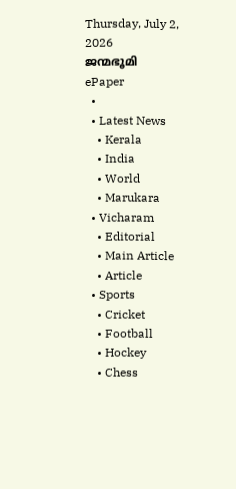Thursday, July 2, 2026
ജന്മഭൂമി
ePaper
  •
  • Latest News
    • Kerala
    • India
    • World
    • Marukara
  • Vicharam
    • Editorial
    • Main Article
    • Article
  • Sports
    • Cricket
    • Football
    • Hockey
    • Chess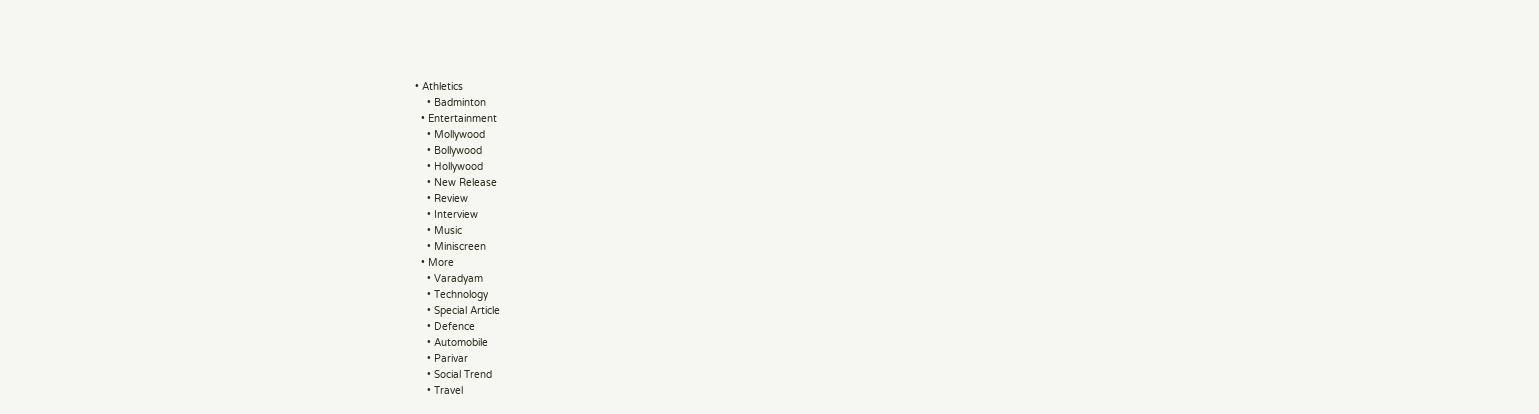• Athletics
    • Badminton
  • Entertainment
    • Mollywood
    • Bollywood
    • Hollywood
    • New Release
    • Review
    • Interview
    • Music
    • Miniscreen
  • More
    • Varadyam
    • Technology
    • Special Article
    • Defence
    • Automobile
    • Parivar
    • Social Trend
    • Travel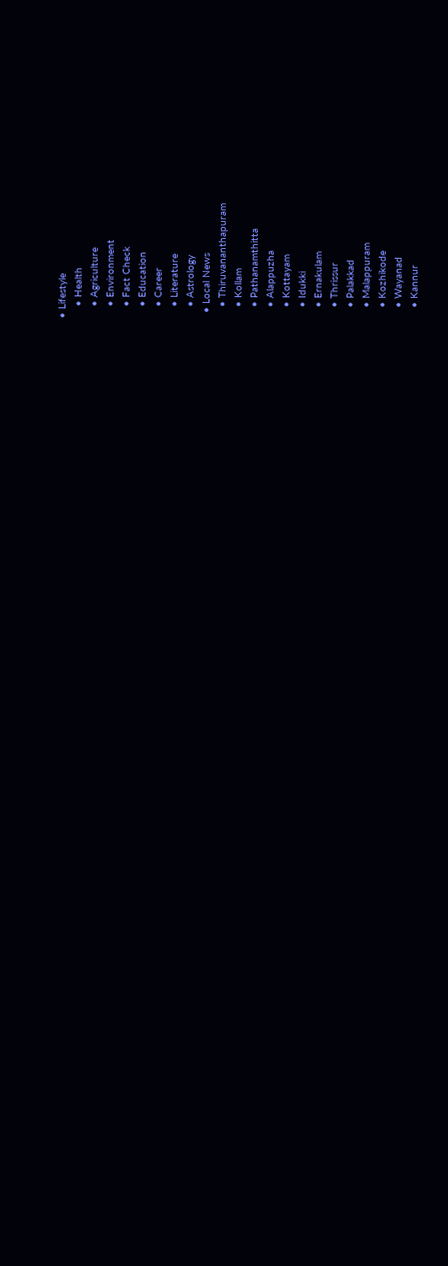• Lifestyle
    • Health
    • Agriculture
    • Environment
    • Fact Check
    • Education
    • Career
    • Literature
    • Astrology
  • Local News
    • Thiruvananthapuram
    • Kollam
    • Pathanamthitta
    • Alappuzha
    • Kottayam
    • Idukki
    • Ernakulam
    • Thrissur
    • Palakkad
    • Malappuram
    • Kozhikode
    • Wayanad
    • Kannur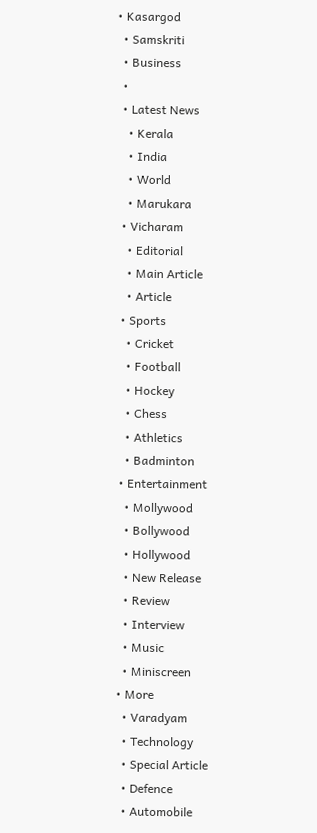• Kasargod
  • Samskriti
  • Business
  •
  • Latest News
    • Kerala
    • India
    • World
    • Marukara
  • Vicharam
    • Editorial
    • Main Article
    • Article
  • Sports
    • Cricket
    • Football
    • Hockey
    • Chess
    • Athletics
    • Badminton
  • Entertainment
    • Mollywood
    • Bollywood
    • Hollywood
    • New Release
    • Review
    • Interview
    • Music
    • Miniscreen
  • More
    • Varadyam
    • Technology
    • Special Article
    • Defence
    • Automobile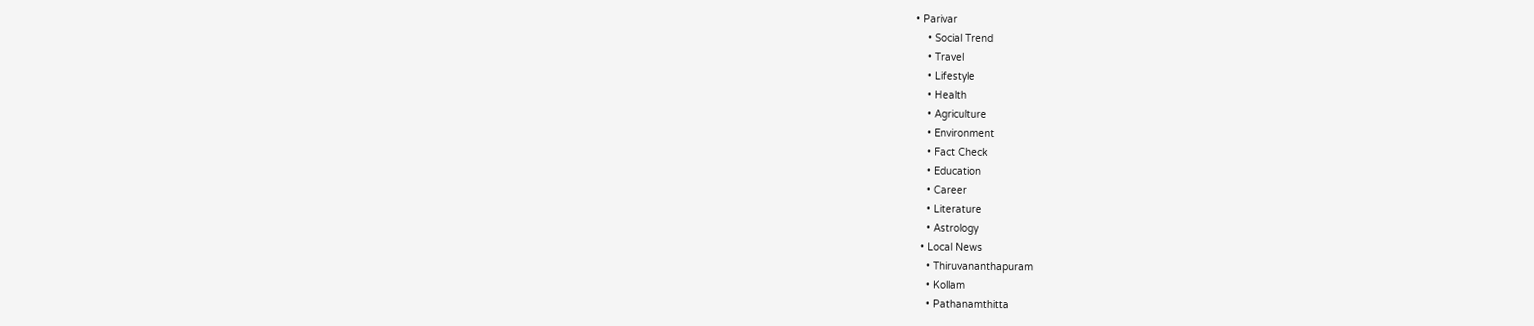• Parivar
    • Social Trend
    • Travel
    • Lifestyle
    • Health
    • Agriculture
    • Environment
    • Fact Check
    • Education
    • Career
    • Literature
    • Astrology
  • Local News
    • Thiruvananthapuram
    • Kollam
    • Pathanamthitta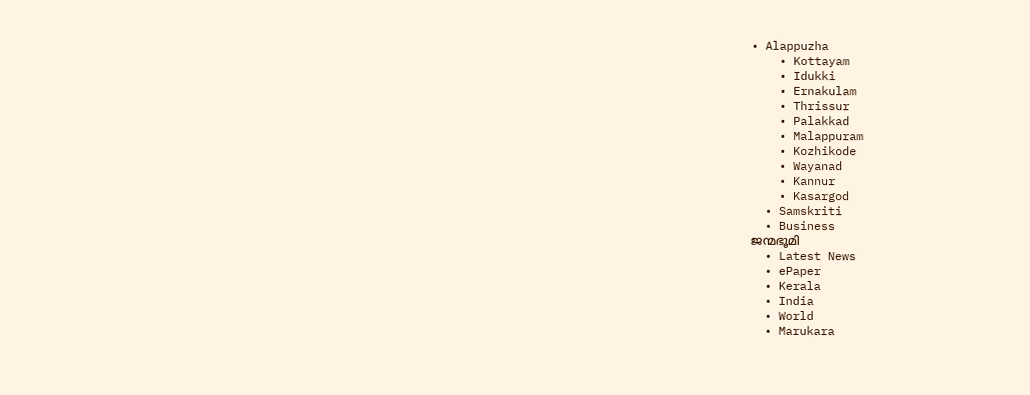• Alappuzha
    • Kottayam
    • Idukki
    • Ernakulam
    • Thrissur
    • Palakkad
    • Malappuram
    • Kozhikode
    • Wayanad
    • Kannur
    • Kasargod
  • Samskriti
  • Business
ജന്മഭൂമി
  • Latest News
  • ePaper
  • Kerala
  • India
  • World
  • Marukara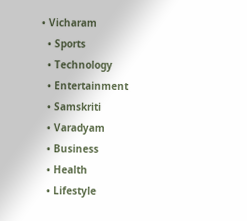• Vicharam
  • Sports
  • Technology
  • Entertainment
  • Samskriti
  • Varadyam
  • Business
  • Health
  • Lifestyle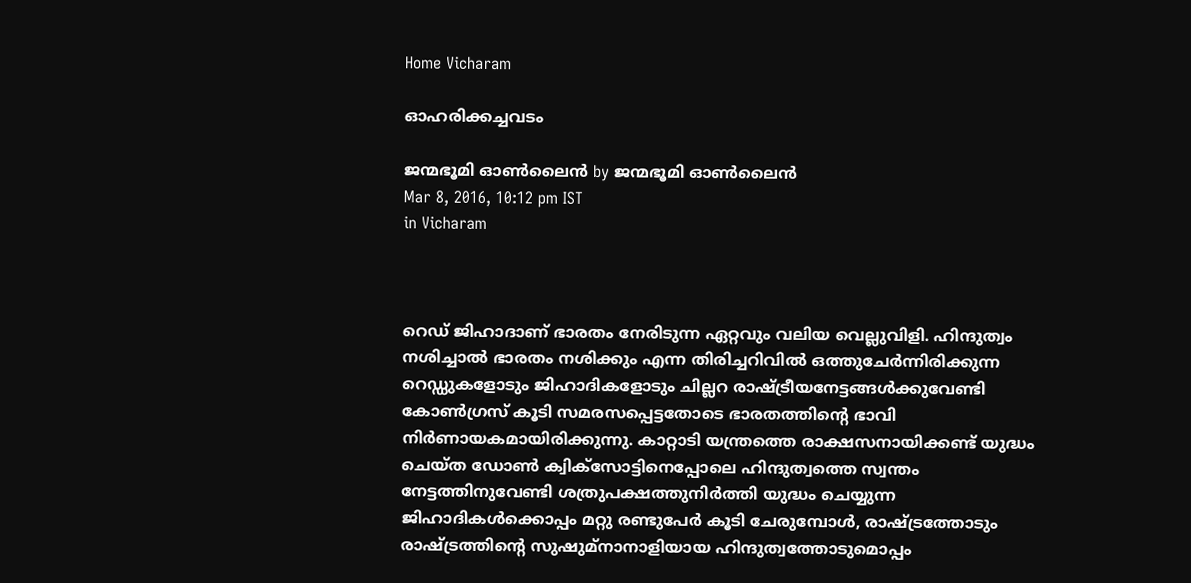Home Vicharam

ഓഹരിക്കച്ചവടം

ജന്മഭൂമി ഓണ്‍ലൈന്‍ by ജന്മഭൂമി ഓണ്‍ലൈന്‍
Mar 8, 2016, 10:12 pm IST
in Vicharam



റെഡ് ജിഹാദാണ് ഭാരതം നേരിടുന്ന ഏറ്റവും വലിയ വെല്ലുവിളി. ഹിന്ദുത്വം നശിച്ചാല്‍ ഭാരതം നശിക്കും എന്ന തിരിച്ചറിവില്‍ ഒത്തുചേര്‍ന്നിരിക്കുന്ന റെഡ്ഡുകളോടും ജിഹാദികളോടും ചില്ലറ രാഷ്‌ട്രീയനേട്ടങ്ങള്‍ക്കുവേണ്ടി കോണ്‍ഗ്രസ് കൂടി സമരസപ്പെട്ടതോടെ ഭാരതത്തിന്റെ ഭാവി നിര്‍ണായകമായിരിക്കുന്നു. കാറ്റാടി യന്ത്രത്തെ രാക്ഷസനായിക്കണ്ട് യുദ്ധം ചെയ്ത ഡോണ്‍ ക്വിക്‌സോട്ടിനെപ്പോലെ ഹിന്ദുത്വത്തെ സ്വന്തം നേട്ടത്തിനുവേണ്ടി ശത്രുപക്ഷത്തുനിര്‍ത്തി യുദ്ധം ചെയ്യുന്ന ജിഹാദികള്‍ക്കൊപ്പം മറ്റു രണ്ടുപേര്‍ കൂടി ചേരുമ്പോള്‍, രാഷ്‌ട്രത്തോടും രാഷ്‌ട്രത്തിന്റെ സുഷുമ്‌നാനാളിയായ ഹിന്ദുത്വത്തോടുമൊപ്പം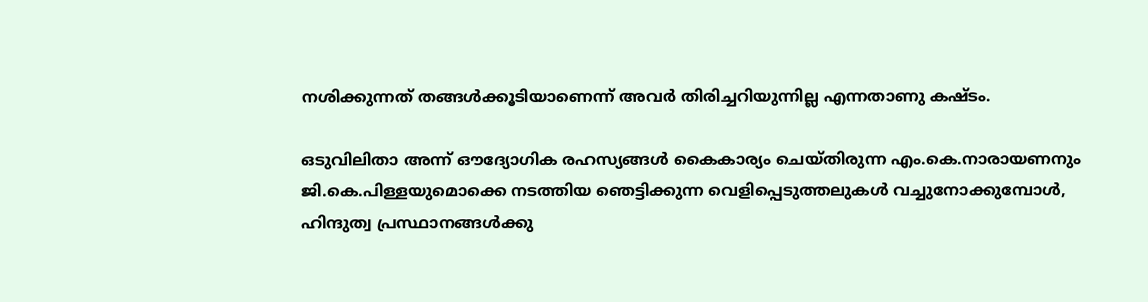നശിക്കുന്നത് തങ്ങള്‍ക്കൂടിയാണെന്ന് അവര്‍ തിരിച്ചറിയുന്നില്ല എന്നതാണു കഷ്ടം.

ഒടുവിലിതാ അന്ന് ഔദ്യോഗിക രഹസ്യങ്ങള്‍ കൈകാര്യം ചെയ്തിരുന്ന എം.കെ.നാരായണനും ജി.കെ.പിള്ളയുമൊക്കെ നടത്തിയ ഞെട്ടിക്കുന്ന വെളിപ്പെടുത്തലുകള്‍ വച്ചുനോക്കുമ്പോള്‍, ഹിന്ദുത്വ പ്രസ്ഥാനങ്ങള്‍ക്കു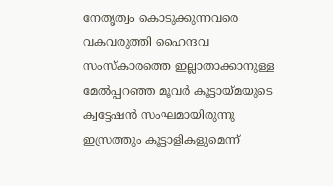നേതൃത്വം കൊടുക്കുന്നവരെ വകവരുത്തി ഹൈന്ദവ സംസ്‌കാരത്തെ ഇല്ലാതാക്കാനുള്ള മേല്‍പ്പറഞ്ഞ മൂവര്‍ കൂട്ടായ്‌മയുടെ ക്വട്ടേഷന്‍ സംഘമായിരുന്നു ഇസ്രത്തും കൂട്ടാളികളുമെന്ന്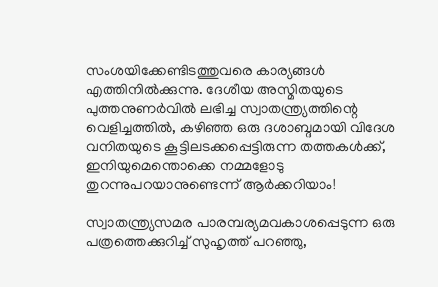സംശയിക്കേണ്ടിടത്തുവരെ കാര്യങ്ങള്‍ എത്തിനില്‍ക്കുന്നു. ദേശീയ അസ്മിതയുടെ പുത്തനുണര്‍വില്‍ ലഭിച്ച സ്വാതന്ത്ര്യത്തിന്റെ വെളിച്ചത്തില്‍, കഴിഞ്ഞ ഒരു ദശാബ്ദമായി വിദേശ വനിതയുടെ കൂട്ടിലടക്കപ്പെട്ടിരുന്ന തത്തകള്‍ക്ക്, ഇനിയുമെന്തൊക്കെ നമ്മളോടു തുറന്നുപറയാനുണ്ടെന്ന് ആര്‍ക്കറിയാം!

സ്വാതന്ത്ര്യസമര പാരമ്പര്യമവകാശപ്പെടുന്ന ഒരു പത്രത്തെക്കുറിച്ച് സുഹൃത്ത് പറഞ്ഞു,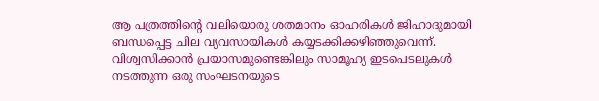ആ പത്രത്തിന്റെ വലിയൊരു ശതമാനം ഓഹരികള്‍ ജിഹാദുമായി ബന്ധപ്പെട്ട ചില വ്യവസായികള്‍ കയ്യടക്കിക്കഴിഞ്ഞുവെന്ന്. വിശ്വസിക്കാന്‍ പ്രയാസമുണ്ടെങ്കിലും സാമൂഹ്യ ഇടപെടലുകള്‍ നടത്തുന്ന ഒരു സംഘടനയുടെ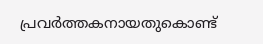പ്രവര്‍ത്തകനായതുകൊണ്ട്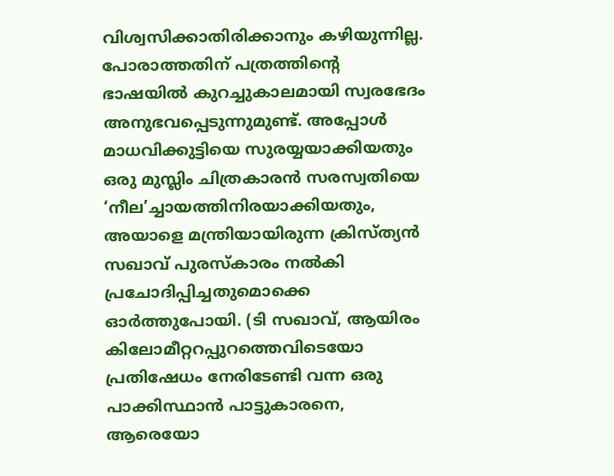വിശ്വസിക്കാതിരിക്കാനും കഴിയുന്നില്ല. പോരാത്തതിന് പത്രത്തിന്റെ ഭാഷയില്‍ കുറച്ചുകാലമായി സ്വരഭേദം അനുഭവപ്പെടുന്നുമുണ്ട്. അപ്പോള്‍ മാധവിക്കുട്ടിയെ സുരയ്യയാക്കിയതും ഒരു മുസ്ലിം ചിത്രകാരന്‍ സരസ്വതിയെ ‘നീല’ച്ചായത്തിനിരയാക്കിയതും, അയാളെ മന്ത്രിയായിരുന്ന ക്രിസ്ത്യന്‍ സഖാവ് പുരസ്‌കാരം നല്‍കി പ്രചോദിപ്പിച്ചതുമൊക്കെ ഓര്‍ത്തുപോയി. (ടി സഖാവ്, ആയിരം കിലോമീറ്ററപ്പുറത്തെവിടെയോ പ്രതിഷേധം നേരിടേണ്ടി വന്ന ഒരു പാക്കിസ്ഥാന്‍ പാട്ടുകാരനെ, ആരെയോ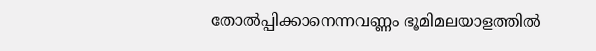തോല്‍പ്പിക്കാനെന്നവണ്ണം ഭൂമിമലയാളത്തില്‍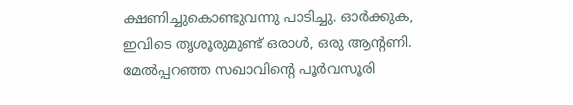ക്ഷണിച്ചുകൊണ്ടുവന്നു പാടിച്ചു. ഓര്‍ക്കുക, ഇവിടെ തൃശൂരുമുണ്ട് ഒരാള്‍, ഒരു ആന്റണി. മേല്‍പ്പറഞ്ഞ സഖാവിന്റെ പൂര്‍വസൂരി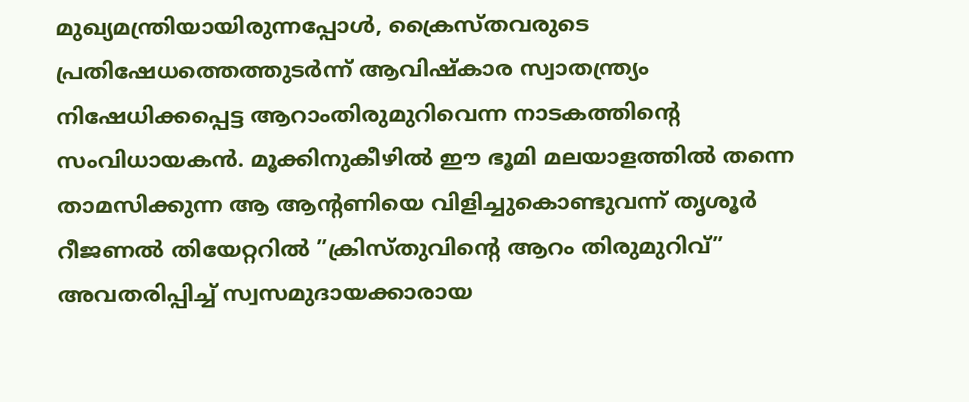മുഖ്യമന്ത്രിയായിരുന്നപ്പോള്‍, ക്രൈസ്തവരുടെ പ്രതിഷേധത്തെത്തുടര്‍ന്ന് ആവിഷ്‌കാര സ്വാതന്ത്ര്യം നിഷേധിക്കപ്പെട്ട ആറാംതിരുമുറിവെന്ന നാടകത്തിന്റെ സംവിധായകന്‍. മൂക്കിനുകീഴില്‍ ഈ ഭൂമി മലയാളത്തില്‍ തന്നെ താമസിക്കുന്ന ആ ആന്റണിയെ വിളിച്ചുകൊണ്ടുവന്ന് തൃശൂര്‍ റീജണല്‍ തിയേറ്ററില്‍ ”ക്രിസ്തുവിന്റെ ആറം തിരുമുറിവ്” അവതരിപ്പിച്ച് സ്വസമുദായക്കാരായ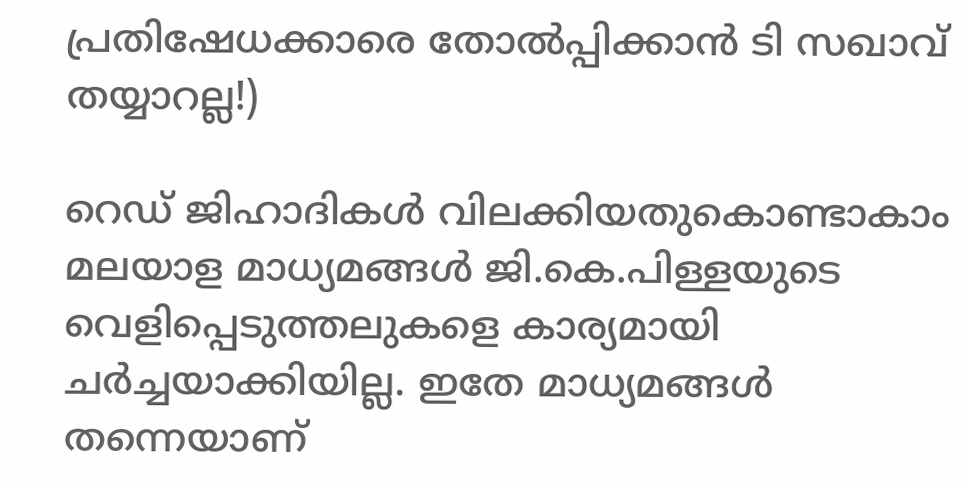പ്രതിഷേധക്കാരെ തോല്‍പ്പിക്കാന്‍ ടി സഖാവ് തയ്യാറല്ല!)

റെഡ് ജിഹാദികള്‍ വിലക്കിയതുകൊണ്ടാകാം മലയാള മാധ്യമങ്ങള്‍ ജി.കെ.പിള്ളയുടെ വെളിപ്പെടുത്തലുകളെ കാര്യമായി ചര്‍ച്ചയാക്കിയില്ല. ഇതേ മാധ്യമങ്ങള്‍ തന്നെയാണ്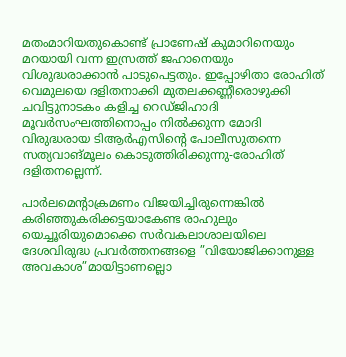മതംമാറിയതുകൊണ്ട് പ്രാണേഷ് കുമാറിനെയും മറയായി വന്ന ഇസ്രത്ത് ജഹാനെയും വിശുദ്ധരാക്കാന്‍ പാടുപെട്ടതും. ഇപ്പോഴിതാ രോഹിത് വെമുലയെ ദളിതനാക്കി മുതലക്കണ്ണീരൊഴുക്കി ചവിട്ടുനാടകം കളിച്ച റെഡ്ജിഹാദി മൂവര്‍സംഘത്തിനൊപ്പം നില്‍ക്കുന്ന മോദി വിരുദ്ധരായ ടിആര്‍എസിന്റെ പോലീസുതന്നെ സത്യവാങ്മൂലം കൊടുത്തിരിക്കുന്നു-രോഹിത് ദളിതനല്ലെന്ന്.

പാര്‍ലമെന്റാക്രമണം വിജയിച്ചിരുന്നെങ്കില്‍ കരിഞ്ഞുകരിക്കട്ടയാകേണ്ട രാഹുലും യെച്ചൂരിയുമൊക്കെ സര്‍വകലാശാലയിലെ ദേശവിരുദ്ധ പ്രവര്‍ത്തനങ്ങളെ ”വിയോജിക്കാനുള്ള അവകാശ”മായിട്ടാണല്ലൊ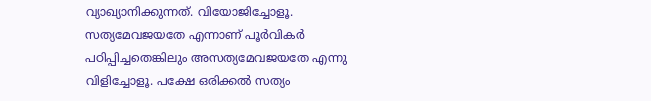വ്യാഖ്യാനിക്കുന്നത്. വിയോജിച്ചോളൂ. സത്യമേവജയതേ എന്നാണ് പൂര്‍വികര്‍ പഠിപ്പിച്ചതെങ്കിലും അസത്യമേവജയതേ എന്നു വിളിച്ചോളൂ. പക്ഷേ ഒരിക്കല്‍ സത്യം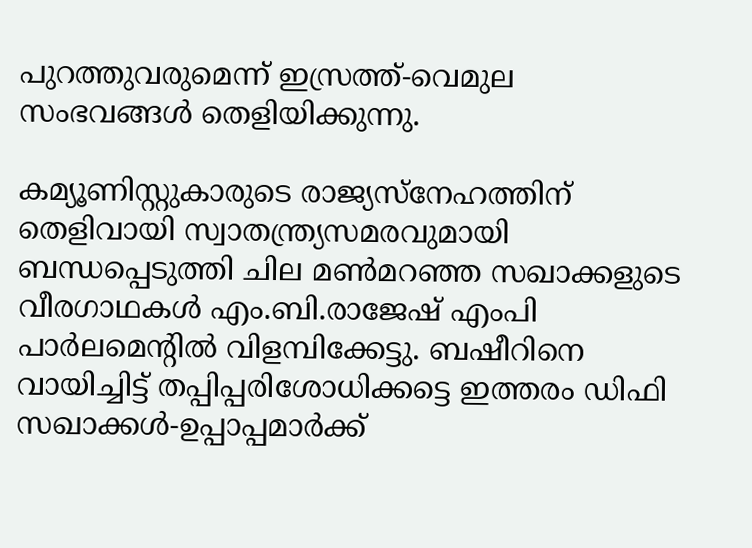പുറത്തുവരുമെന്ന് ഇസ്രത്ത്-വെമുല സംഭവങ്ങള്‍ തെളിയിക്കുന്നു.

കമ്യൂണിസ്റ്റുകാരുടെ രാജ്യസ്‌നേഹത്തിന് തെളിവായി സ്വാതന്ത്ര്യസമരവുമായി ബന്ധപ്പെടുത്തി ചില മണ്‍മറഞ്ഞ സഖാക്കളുടെ വീരഗാഥകള്‍ എം.ബി.രാജേഷ് എംപി പാര്‍ലമെന്റില്‍ വിളമ്പിക്കേട്ടു. ബഷീറിനെ വായിച്ചിട്ട് തപ്പിപ്പരിശോധിക്കട്ടെ ഇത്തരം ഡിഫി സഖാക്കള്‍-ഉപ്പാപ്പമാര്‍ക്ക്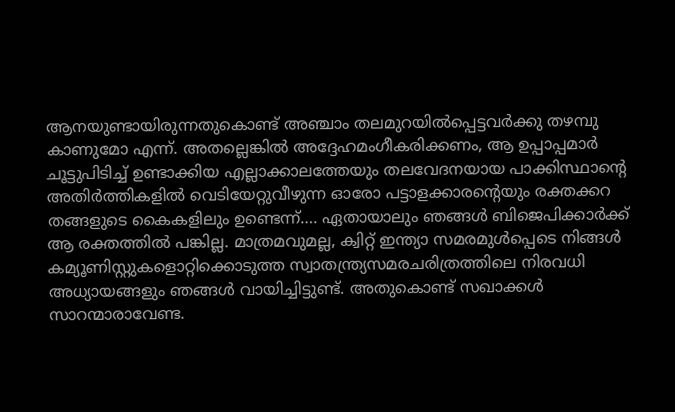ആനയുണ്ടായിരുന്നതുകൊണ്ട് അഞ്ചാം തലമുറയില്‍പ്പെട്ടവര്‍ക്കു തഴമ്പു കാണുമോ എന്ന്. അതല്ലെങ്കില്‍ അദ്ദേഹമംഗീകരിക്കണം, ആ ഉപ്പാപ്പമാര്‍ ചൂട്ടുപിടിച്ച് ഉണ്ടാക്കിയ എല്ലാക്കാലത്തേയും തലവേദനയായ പാക്കിസ്ഥാന്റെ അതിര്‍ത്തികളില്‍ വെടിയേറ്റുവീഴുന്ന ഓരോ പട്ടാളക്കാരന്റെയും രക്തക്കറ തങ്ങളുടെ കൈകളിലും ഉണ്ടെന്ന്…. ഏതായാലും ഞങ്ങള്‍ ബിജെപിക്കാര്‍ക്ക് ആ രക്തത്തില്‍ പങ്കില്ല. മാത്രമവുമല്ല, ക്വിറ്റ് ഇന്ത്യാ സമരമുള്‍പ്പെടെ നിങ്ങള്‍ കമ്യൂണിസ്റ്റുകളൊറ്റിക്കൊടുത്ത സ്വാതന്ത്ര്യസമരചരിത്രത്തിലെ നിരവധി അധ്യായങ്ങളും ഞങ്ങള്‍ വായിച്ചിട്ടുണ്ട്. അതുകൊണ്ട് സഖാക്കള്‍ സാറന്മാരാവേണ്ട.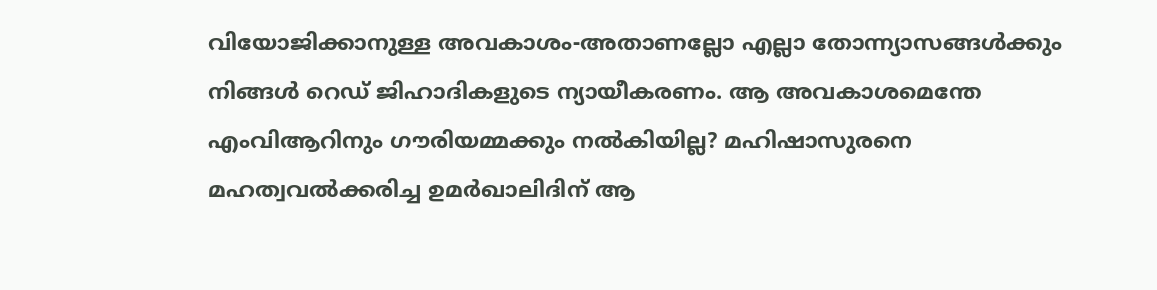വിയോജിക്കാനുള്ള അവകാശം-അതാണല്ലോ എല്ലാ തോന്ന്യാസങ്ങള്‍ക്കും നിങ്ങള്‍ റെഡ് ജിഹാദികളുടെ ന്യായീകരണം. ആ അവകാശമെന്തേ എംവിആറിനും ഗൗരിയമ്മക്കും നല്‍കിയില്ല? മഹിഷാസുരനെ മഹത്വവല്‍ക്കരിച്ച ഉമര്‍ഖാലിദിന് ആ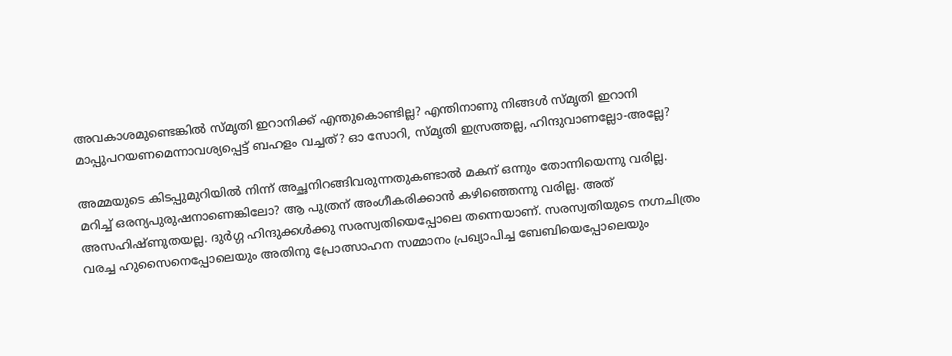അവകാശമുണ്ടെങ്കില്‍ സ്മൃതി ഇറാനിക്ക് എന്തുകൊണ്ടില്ല? എന്തിനാണു നിങ്ങള്‍ സ്മൃതി ഇറാനി മാപ്പുപറയണമെന്നാവശ്യപ്പെട്ട് ബഹളം വച്ചത്? ഓ സോറി, സ്മൃതി ഇസ്രത്തല്ല, ഹിന്ദുവാണല്ലോ-അല്ലേ?

അമ്മയുടെ കിടപ്പുമുറിയില്‍ നിന്ന് അച്ഛനിറങ്ങിവരുന്നതുകണ്ടാല്‍ മകന് ഒന്നും തോന്നിയെന്നു വരില്ല. മറിച്ച് ഒരന്യപുരുഷനാണെങ്കിലോ? ആ പുത്രന് അംഗീകരിക്കാന്‍ കഴിഞ്ഞെന്നു വരില്ല. അത് അസഹിഷ്ണുതയല്ല. ദുര്‍ഗ്ഗ ഹിന്ദുക്കള്‍ക്കു സരസ്വതിയെപ്പോലെ തന്നെയാണ്. സരസ്വതിയുടെ നഗ്നചിത്രം വരച്ച ഹുസൈനെപ്പോലെയും അതിനു പ്രോത്സാഹന സമ്മാനം പ്രഖ്യാപിച്ച ബേബിയെപ്പോലെയും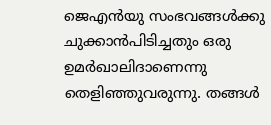ജെഎന്‍യു സംഭവങ്ങള്‍ക്കു ചുക്കാന്‍പിടിച്ചതും ഒരു ഉമര്‍ഖാലിദാണെന്നു തെളിഞ്ഞുവരുന്നു. തങ്ങള്‍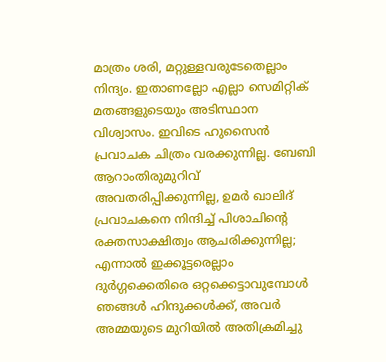മാത്രം ശരി, മറ്റുള്ളവരുടേതെല്ലാം നിന്ദ്യം. ഇതാണല്ലോ എല്ലാ സെമിറ്റിക് മതങ്ങളുടെയും അടിസ്ഥാന വിശ്വാസം. ഇവിടെ ഹുസൈന്‍ പ്രവാചക ചിത്രം വരക്കുന്നില്ല. ബേബി ആറാംതിരുമുറിവ് അവതരിപ്പിക്കുന്നില്ല, ഉമര്‍ ഖാലിദ് പ്രവാചകനെ നിന്ദിച്ച് പിശാചിന്റെ രക്തസാക്ഷിത്വം ആചരിക്കുന്നില്ല; എന്നാല്‍ ഇക്കൂട്ടരെല്ലാം ദുര്‍ഗ്ഗക്കെതിരെ ഒറ്റക്കെട്ടാവുമ്പോള്‍ ഞങ്ങള്‍ ഹിന്ദുക്കള്‍ക്ക്, അവര്‍ അമ്മയുടെ മുറിയില്‍ അതിക്രമിച്ചു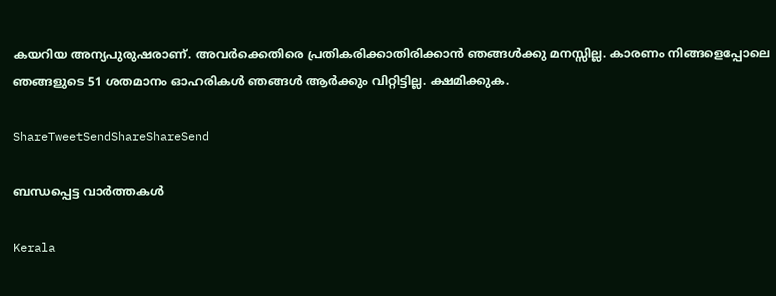കയറിയ അന്യപുരുഷരാണ്. അവര്‍ക്കെതിരെ പ്രതികരിക്കാതിരിക്കാന്‍ ഞങ്ങള്‍ക്കു മനസ്സില്ല. കാരണം നിങ്ങളെപ്പോലെ ഞങ്ങളുടെ 51 ശതമാനം ഓഹരികള്‍ ഞങ്ങള്‍ ആര്‍ക്കും വിറ്റിട്ടില്ല. ക്ഷമിക്കുക.

ShareTweetSendShareShareSend

ബന്ധപ്പെട്ട വാര്‍ത്തകള്‍

Kerala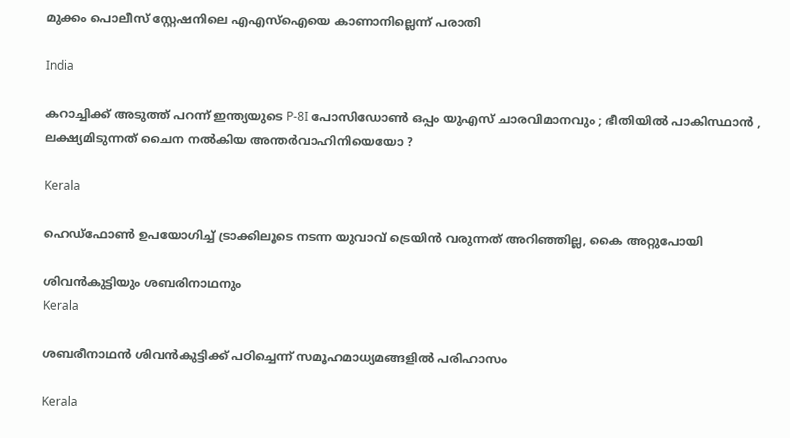മുക്കം പൊലീസ് സ്റ്റേഷനിലെ എഎസ്‌ഐയെ കാണാനില്ലെന്ന് പരാതി

India

കറാച്ചിക്ക് അടുത്ത് പറന്ന് ഇന്ത്യയുടെ P-8I പോസിഡോൺ ഒപ്പം യുഎസ് ചാരവിമാനവും ; ഭീതിയിൽ പാകിസ്ഥാൻ , ലക്ഷ്യമിടുന്നത് ചൈന നൽകിയ അന്തർവാഹിനിയെയോ ?

Kerala

ഹെഡ്ഫോണ്‍ ഉപയോഗിച്ച് ട്രാക്കിലൂടെ നടന്ന യുവാവ് ട്രെയിന്‍ വരുന്നത് അറിഞ്ഞില്ല, കൈ അറ്റുപോയി

ശിവന്‍കുട്ടിയും ശബരിനാഥനും
Kerala

ശബരീനാഥന്‍ ശിവന്‍കുട്ടിക്ക് പഠിച്ചെന്ന് സമൂഹമാധ്യമങ്ങളി‍ല്‍ പരിഹാസം

Kerala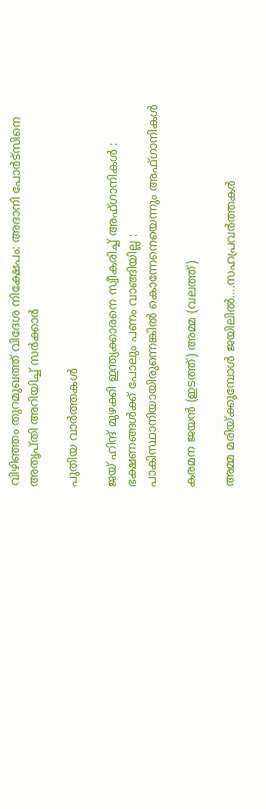വിഴിഞ്ഞം തുറമുഖത്ത് വിദേശ നിക്ഷേപം: അദാനി പോര്‍ട്‌സിനെ അതൃപ്തി അറിയിച്ച് സര്‍ക്കാര്‍

പുതിയ വാര്‍ത്തകള്‍

ജയ് ഹിന്ദ് മുഴക്കി ഇന്ത്യക്കാരനെ സ്വീകരിച്ച് അഫ്ഗാനികൾ : ഭക്ഷണങ്ങൾക്ക് പോലും പണം വാങ്ങിയില്ല : പാകിസ്ഥാനിയായിരുന്നെങ്കിൽ കൊന്നേനെയെന്നും അഫ്ഗാനികൾ

കരമന ജയന്‍ (ഇടത്ത്) അമ്മ (വലത്ത്)

അമ്മ മരിയ്‌ക്കുമ്പോള്‍ ജയിലില്‍….സഹപ്രവര്‍ത്തകര്‍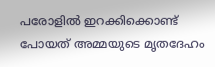പരോളില്‍ ഇറക്കിക്കൊണ്ട് പോയത് അമ്മയുടെ മൃതദേഹം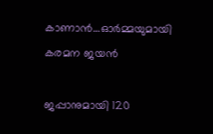കാണാന്‍…ഓര്‍മ്മയുമായി കരമന ജയന്‍

ജപ്പാനുമായി 120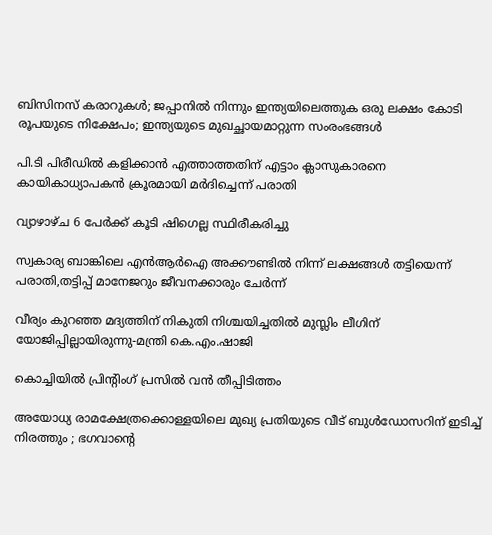ബിസിനസ് കരാറുകള്‍; ജപ്പാനില്‍ നിന്നും ഇന്ത്യയിലെത്തുക ഒരു ലക്ഷം കോടി രൂപയുടെ നിക്ഷേപം; ഇന്ത്യയുടെ മുഖച്ഛായമാറ്റുന്ന സംരംഭങ്ങള്‍

പി.ടി പിരീഡില്‍ കളിക്കാന്‍ എത്താത്തതിന് എട്ടാം ക്ലാസുകാരനെ കായികാധ്യാപകന്‍ ക്രൂരമായി മര്‍ദിച്ചെന്ന് പരാതി

വ്യാഴാഴ്ച 6 പേര്‍ക്ക് കൂടി ഷിഗെല്ല സ്ഥിരീകരിച്ചു

സ്വകാര്യ ബാങ്കിലെ എന്‍ആര്‍ഐ അക്കൗണ്ടില്‍ നിന്ന് ലക്ഷങ്ങള്‍ തട്ടിയെന്ന് പരാതി,തട്ടിപ്പ് മാനേജറും ജീവനക്കാരും ചേര്‍ന്ന്

വീര്യം കുറഞ്ഞ മദ്യത്തിന് നികുതി നിശ്ചയിച്ചതില്‍ മുസ്ലിം ലീഗിന് യോജിപ്പില്ലായിരുന്നു-മന്ത്രി കെ.എം.ഷാജി

കൊച്ചിയില്‍ പ്രിന്റിംഗ് പ്രസില്‍ വന്‍ തീപ്പിടിത്തം

അയോധ്യ രാമക്ഷേത്രക്കൊള്ളയിലെ മുഖ്യ പ്രതിയുടെ വീട് ബുള്‍ഡോസറിന് ഇടിച്ച് നിരത്തും ; ഭഗവാന്റെ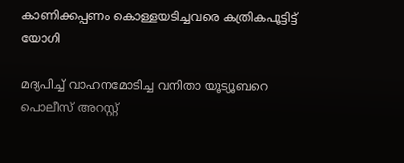കാണിക്കപ്പണം കൊള്ളയടിച്ചവരെ കത്രികപൂട്ടിട്ട് യോഗി

മദ്യപിച്ച് വാഹനമോടിച്ച വനിതാ യൂട്യൂബറെ പൊലീസ് അറസ്റ്റ്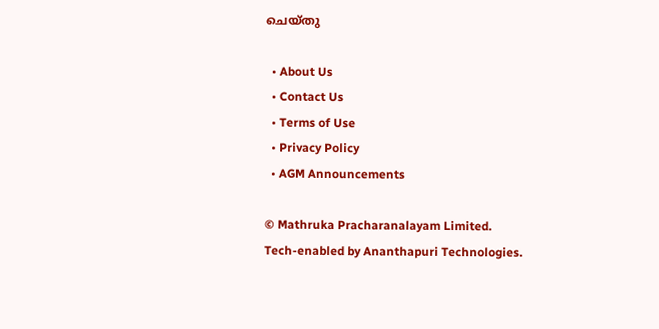ചെയ്തു

  • About Us
  • Contact Us
  • Terms of Use
  • Privacy Policy
  • AGM Announcements

© Mathruka Pracharanalayam Limited.
Tech-enabled by Ananthapuri Technologies.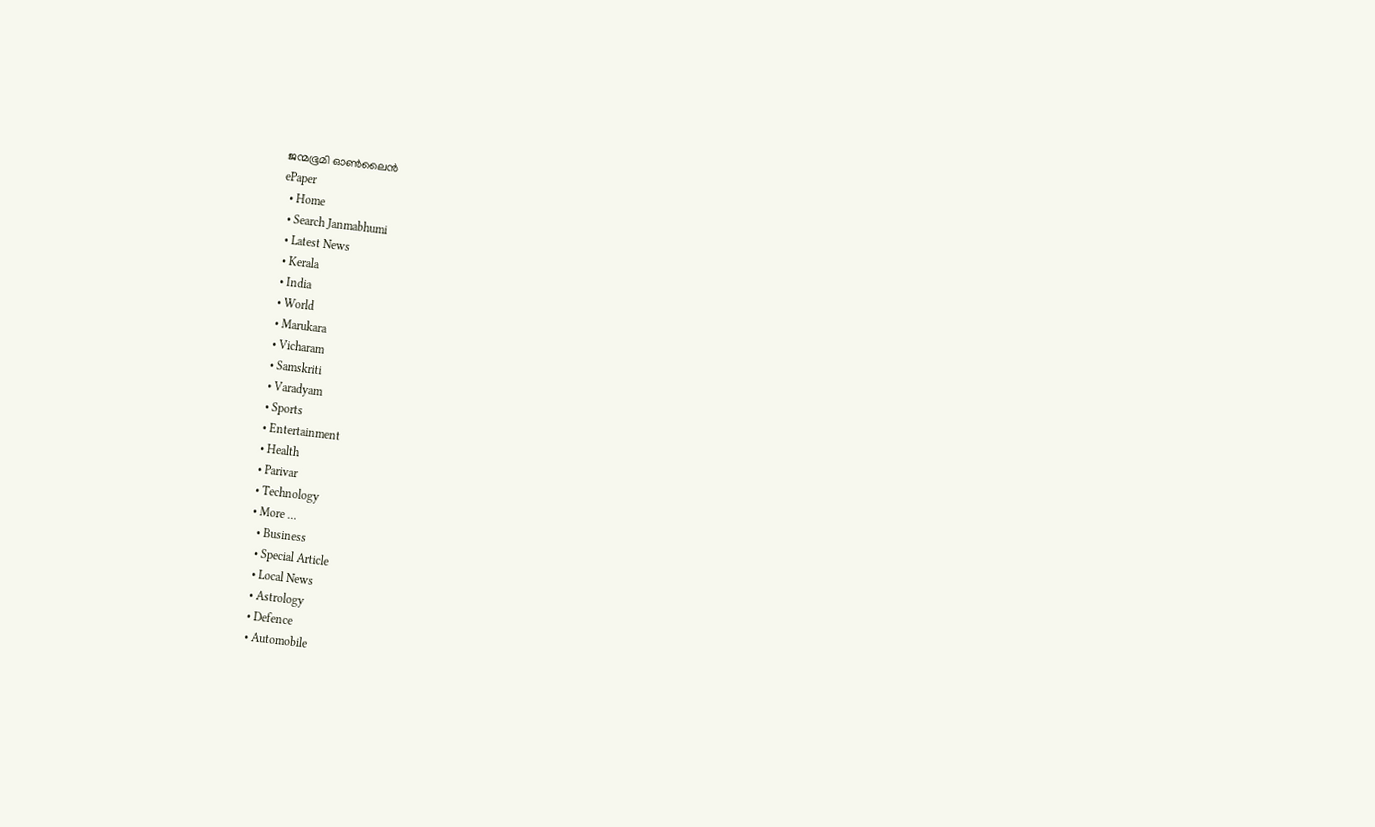ജന്മഭൂമി ഓണ്‍ലൈന്‍
ePaper
  • Home
  • Search Janmabhumi
  • Latest News
  • Kerala
  • India
  • World
  • Marukara
  • Vicharam
  • Samskriti
  • Varadyam
  • Sports
  • Entertainment
  • Health
  • Parivar
  • Technology
  • More …
    • Business
    • Special Article
    • Local News
    • Astrology
    • Defence
    • Automobile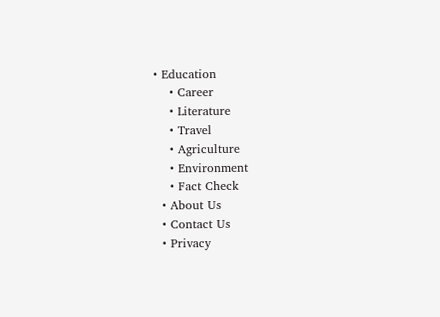• Education
    • Career
    • Literature
    • Travel
    • Agriculture
    • Environment
    • Fact Check
  • About Us
  • Contact Us
  • Privacy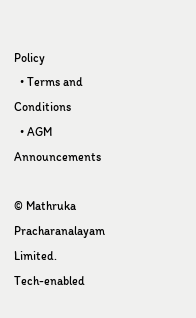Policy
  • Terms and Conditions
  • AGM Announcements

© Mathruka Pracharanalayam Limited.
Tech-enabled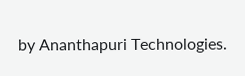by Ananthapuri Technologies.